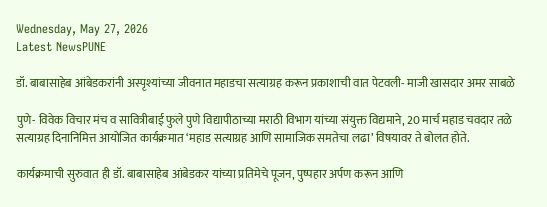Wednesday, May 27, 2026
Latest NewsPUNE

डॉ. बाबासाहेब आंबेडकरांनी अस्पृश्यांच्या जीवनात महाडचा सत्याग्रह करून प्रकाशाची वात पेटवली- माजी खासदार अमर साबळे

पुणे- विवेक विचार मंच व सावित्रीबाई फुले पुणे विद्यापीठाच्या मराठी विभाग यांच्या संयुक्त विद्यमाने, 20 मार्च महाड चवदार तळे सत्याग्रह दिनानिमित्त आयोजित कार्यक्रमात ‘महाड सत्याग्रह आणि सामाजिक समतेचा लढा’ विषयावर ते बोलत होते.

कार्यक्रमाची सुरुवात ही डॉ. बाबासाहेब आंबेडकर यांच्या प्रतिमेचे पूजन, पुष्पहार अर्पण करून आणि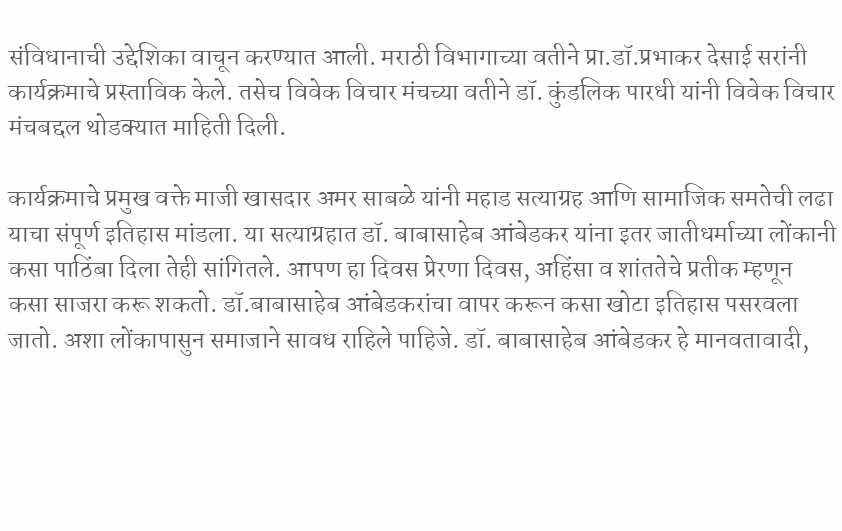संविधानाची उद्देशिका वाचून करण्यात आली. मराठी विभागाच्या वतीने प्रा.डॉ.प्रभाकर देसाई सरांनी कार्यक्रमाचे प्रस्ताविक केले. तसेच विवेक विचार मंचच्या वतीने डॉ. कुंडलिक पारधी यांनी विवेक विचार मंचबद्दल थोडक्यात माहिती दिली.

कार्यक्रमाचे प्रमुख वक्ते माजी खासदार अमर साबळे यांनी महाड सत्याग्रह आणि सामाजिक समतेची लढा याचा संपूर्ण इतिहास मांडला. या सत्याग्रहात डॉ. बाबासाहेब आंबेडकर यांना इतर जातीधर्माच्या लोंकानी कसा पाठिंबा दिला तेही सांगितले. आपण हा दिवस प्रेरणा दिवस, अहिंसा व शांततेचे प्रतीक म्हणून कसा साजरा करू शकतो. डॉ.बाबासाहेब आंबेडकरांचा वापर करून कसा खोटा इतिहास पसरवला जातो. अशा लोंकापासुन समाजाने सावध राहिले पाहिजे. डॉ. बाबासाहेब आंबेडकर हे मानवतावादी,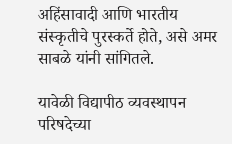अहिंसावादी आणि भारतीय संस्कृतीचे पुरस्कर्ते होते, असे अमर साबळे यांनी सांगितले.

यावेळी विद्यापीठ व्यवस्थापन परिषदेच्या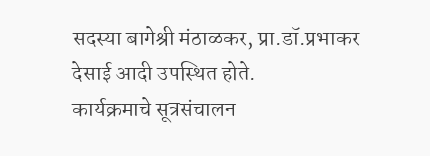सदस्या बागेश्री मंठाळकर, प्रा.डॉ.प्रभाकर देसाई आदी उपस्थित होते.
कार्यक्रमाचे सूत्रसंचालन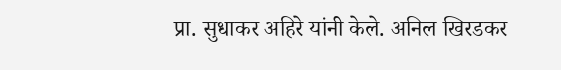प्रा. सुधाकर अहिरे यांनी केले. अनिल खिरडकर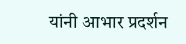यांनी आभार प्रदर्शन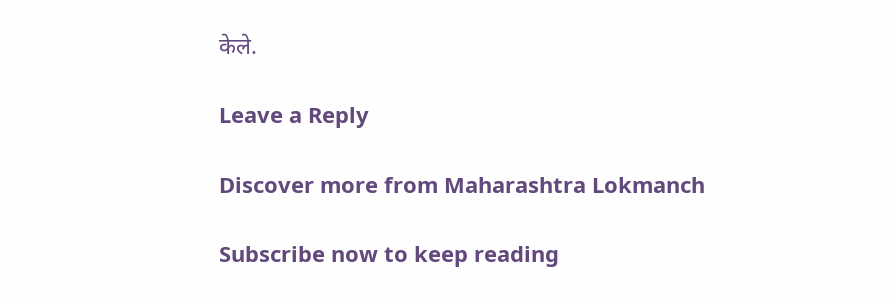केले.

Leave a Reply

Discover more from Maharashtra Lokmanch

Subscribe now to keep reading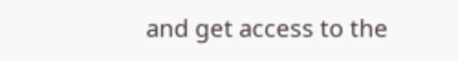and get access to the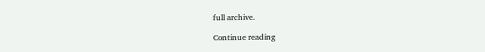full archive.

Continue reading